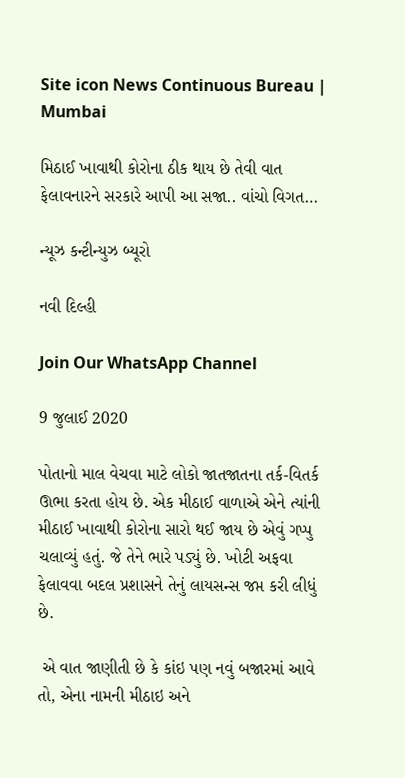Site icon News Continuous Bureau | Mumbai

મિઠાઈ ખાવાથી કોરોના ઠીક થાય છે તેવી વાત ફેલાવનારને સરકારે આપી આ સજા.. વાંચો વિગત…

ન્યૂઝ કન્ટીન્યુઝ બ્યૂરો

નવી દિલ્હી

Join Our WhatsApp Channel

9 જુલાઈ 2020

પોતાનો માલ વેચવા માટે લોકો જાતજાતના તર્ક-વિતર્ક ઊભા કરતા હોય છે. એક મીઠાઈ વાળાએ એને ત્યાંની મીઠાઈ ખાવાથી કોરોના સારો થઈ જાય છે એવું ગપ્પુ ચલાવ્યું હતું. જે તેને ભારે પડ્યું છે. ખોટી અફવા ફેલાવવા બદલ પ્રશાસને તેનું લાયસન્સ જપ્ત કરી લીધું છે.

 એ વાત જાણીતી છે કે કાંઇ પણ નવું બજારમાં આવે તો, એના નામની મીઠાઇ અને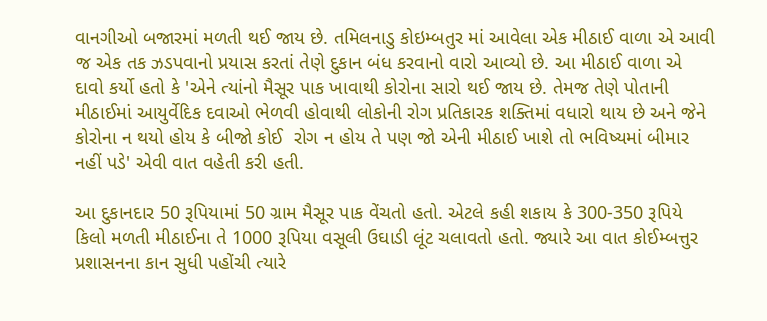વાનગીઓ બજારમાં મળતી થઈ જાય છે. તમિલનાડુ કોઇમ્બતુર માં આવેલા એક મીઠાઈ વાળા એ આવી જ એક તક ઝડપવાનો પ્રયાસ કરતાં તેણે દુકાન બંધ કરવાનો વારો આવ્યો છે. આ મીઠાઈ વાળા એ દાવો કર્યો હતો કે 'એને ત્યાંનો મૈસૂર પાક ખાવાથી કોરોના સારો થઈ જાય છે. તેમજ તેણે પોતાની મીઠાઈમાં આયુર્વેદિક દવાઓ ભેળવી હોવાથી લોકોની રોગ પ્રતિકારક શક્તિમાં વધારો થાય છે અને જેને કોરોના ન થયો હોય કે બીજો કોઈ  રોગ ન હોય તે પણ જો એની મીઠાઈ ખાશે તો ભવિષ્યમાં બીમાર નહીં પડે' એવી વાત વહેતી કરી હતી.

આ દુકાનદાર 50 રૂપિયામાં 50 ગ્રામ મૈસૂર પાક વેંચતો હતો. એટલે કહી શકાય કે 300-350 રૂપિયે કિલો મળતી મીઠાઈના તે 1000 રૂપિયા વસૂલી ઉઘાડી લૂંટ ચલાવતો હતો. જ્યારે આ વાત કોઈમ્બત્તુર પ્રશાસનના કાન સુધી પહોંચી ત્યારે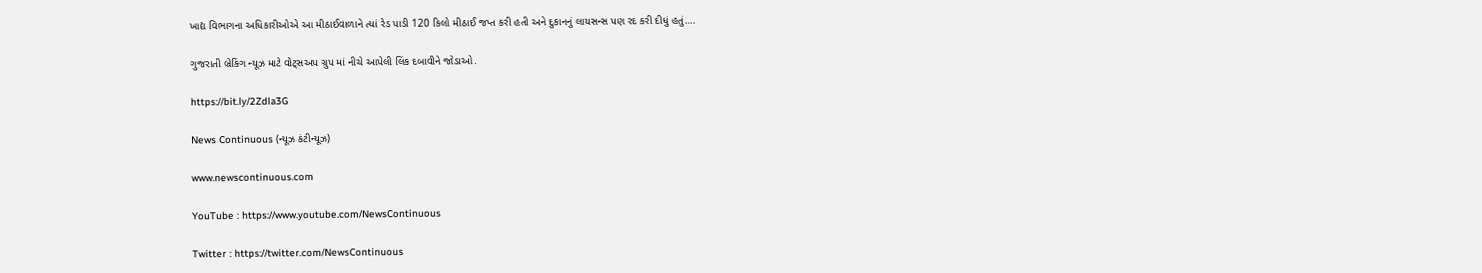ખાદ્ય વિભાગના અધિકારીઓએ આ મીઠાઈવાળાને ત્યાં રેડ પાડી 120 કિલો મીઠાઈ જપ્ત કરી હતી અને દુકાનનું લાયસન્સ પણ રદ કરી દીધું હતું….

ગુજરાતી બ્રેકિંગ ન્યૂઝ માટે વોટ્સઅપ ગ્રુપ માં નીચે આપેલી લિંક દબાવીને જોડાઓ.

https://bit.ly/2Zdla3G

News Continuous (ન્યૂઝ કંટીન્યૂઝ)

www.newscontinuous.com

YouTube : https://www.youtube.com/NewsContinuous

Twitter : https://twitter.com/NewsContinuous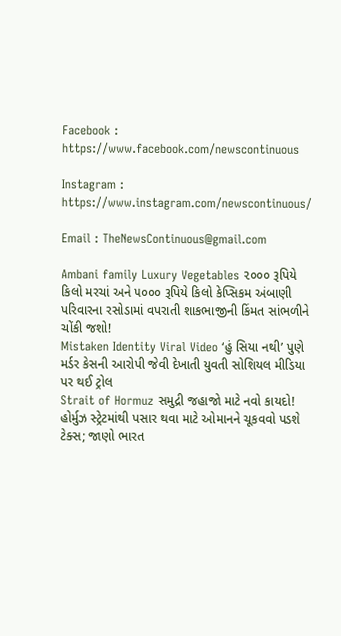Facebook : https://www.facebook.com/newscontinuous

Instagram : https://www.instagram.com/newscontinuous/

Email : TheNewsContinuous@gmail.com

Ambani family Luxury Vegetables ૨૦૦૦ રૂપિયે કિલો મરચાં અને ૫૦૦૦ રૂપિયે કિલો કેપ્સિકમ અંબાણી પરિવારના રસોડામાં વપરાતી શાકભાજીની કિંમત સાંભળીને ચોંકી જશો!
Mistaken Identity Viral Video ‘હું સિયા નથી’ પુણે મર્ડર કેસની આરોપી જેવી દેખાતી યુવતી સોશિયલ મીડિયા પર થઈ ટ્રોલ
Strait of Hormuz સમુદ્રી જહાજો માટે નવો કાયદો! હોર્મુઝ સ્ટ્રેટમાંથી પસાર થવા માટે ઓમાનને ચૂકવવો પડશે ટેક્સ; જાણો ભારત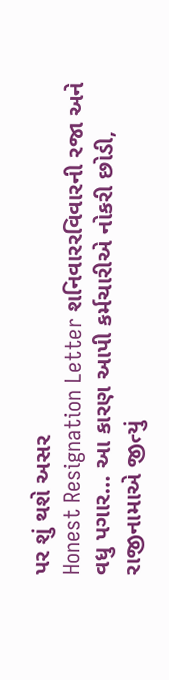પર શું થશે અસર
Honest Resignation Letter શનિવારરવિવારની રજા અને વધુ પગાર… આ કારણ આપી કર્મચારીએ નોકરી છોડી, રાજીનામાએ જીત્યું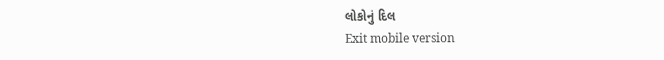લોકોનું દિલ
Exit mobile version